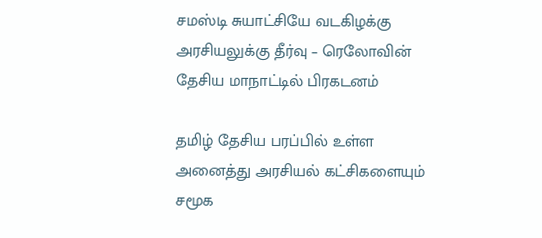சமஸ்டி சுயாட்சியே வடகிழக்கு அரசியலுக்கு தீர்வு – ரெலோவின் தேசிய மாநாட்டில் பிரகடனம்

தமிழ் தேசிய பரப்பில் உள்ள அனைத்து அரசியல் கட்சிகளையும் சமூக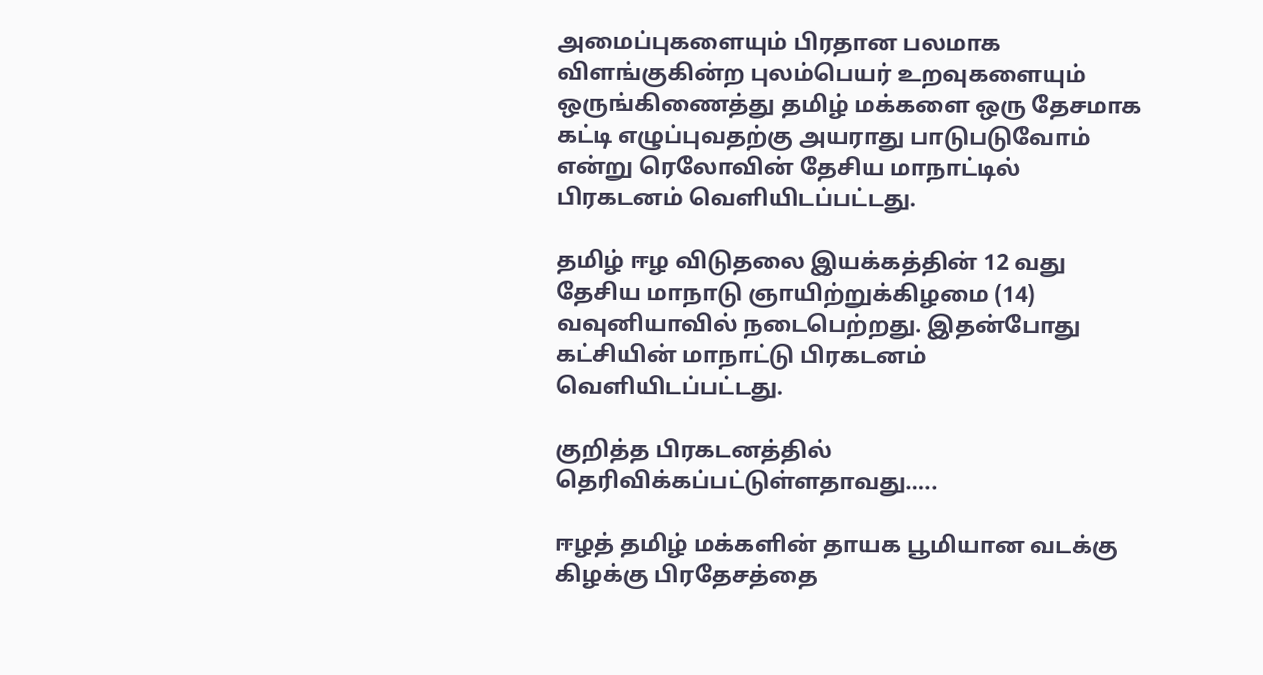அமைப்புகளையும் பிரதான பலமாக விளங்குகின்ற புலம்பெயர் உறவுகளையும் ஒருங்கிணைத்து தமிழ் மக்களை ஒரு தேசமாக கட்டி எழுப்புவதற்கு அயராது பாடுபடுவோம் என்று ரெலோவின் தேசிய மாநாட்டில் பிரகடனம் வெளியிடப்பட்டது.

தமிழ் ஈழ விடுதலை இயக்கத்தின் 12 வது தேசிய மாநாடு ஞாயிற்றுக்கிழமை (14) வவுனியாவில் நடைபெற்றது. இதன்போது கட்சியின் மாநாட்டு பிரகடனம் வெளியிடப்பட்டது.

குறித்த பிரகடனத்தில் தெரிவிக்கப்பட்டுள்ளதாவது…..

ஈழத் தமிழ் மக்களின் தாயக பூமியான வடக்கு கிழக்கு பிரதேசத்தை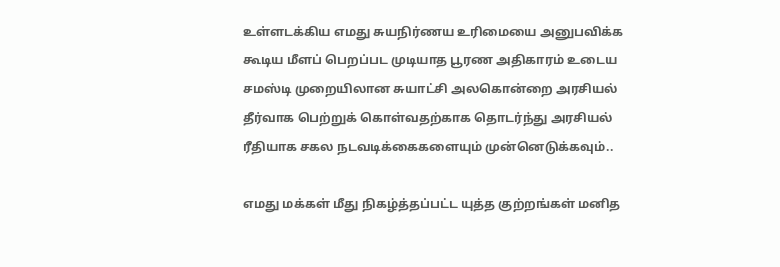உள்ளடக்கிய எமது சுயநிர்ணய உரிமையை அனுபவிக்க கூடிய மீளப் பெறப்பட முடியாத பூரண அதிகாரம் உடைய சமஸ்டி முறையிலான சுயாட்சி அலகொன்றை அரசியல் தீர்வாக பெற்றுக் கொள்வதற்காக தொடர்ந்து அரசியல் ரீதியாக சகல நடவடிக்கைகளையும் முன்னெடுக்கவும்..

எமது மக்கள் மீது நிகழ்த்தப்பட்ட யுத்த குற்றங்கள் மனித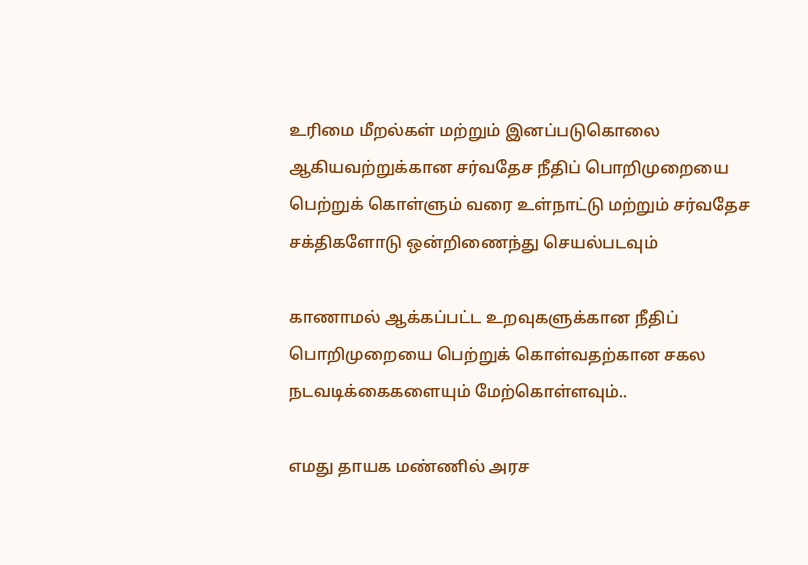உரிமை மீறல்கள் மற்றும் இனப்படுகொலை ஆகியவற்றுக்கான சர்வதேச நீதிப் பொறிமுறையை பெற்றுக் கொள்ளும் வரை உள்நாட்டு மற்றும் சர்வதேச சக்திகளோடு ஒன்றிணைந்து செயல்படவும்

காணாமல் ஆக்கப்பட்ட உறவுகளுக்கான நீதிப் பொறிமுறையை பெற்றுக் கொள்வதற்கான சகல நடவடிக்கைகளையும் மேற்கொள்ளவும்..

எமது தாயக மண்ணில் அரச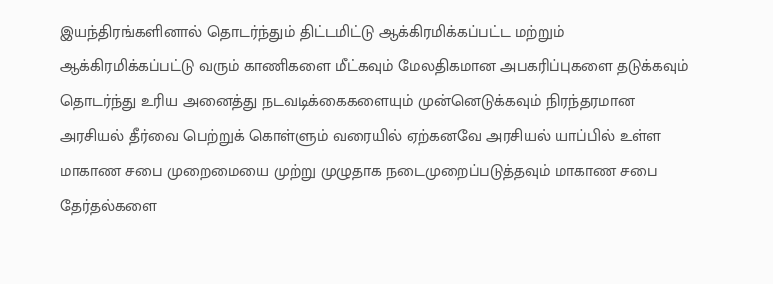இயந்திரங்களினால் தொடர்ந்தும் திட்டமிட்டு ஆக்கிரமிக்கப்பட்ட மற்றும் ஆக்கிரமிக்கப்பட்டு வரும் காணிகளை மீட்கவும் மேலதிகமான அபகரிப்புகளை தடுக்கவும் தொடர்ந்து உரிய அனைத்து நடவடிக்கைகளையும் முன்னெடுக்கவும் நிரந்தரமான அரசியல் தீர்வை பெற்றுக் கொள்ளும் வரையில் ஏற்கனவே அரசியல் யாப்பில் உள்ள மாகாண சபை முறைமையை முற்று முழுதாக நடைமுறைப்படுத்தவும் மாகாண சபை தேர்தல்களை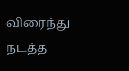விரைந்து நடத்த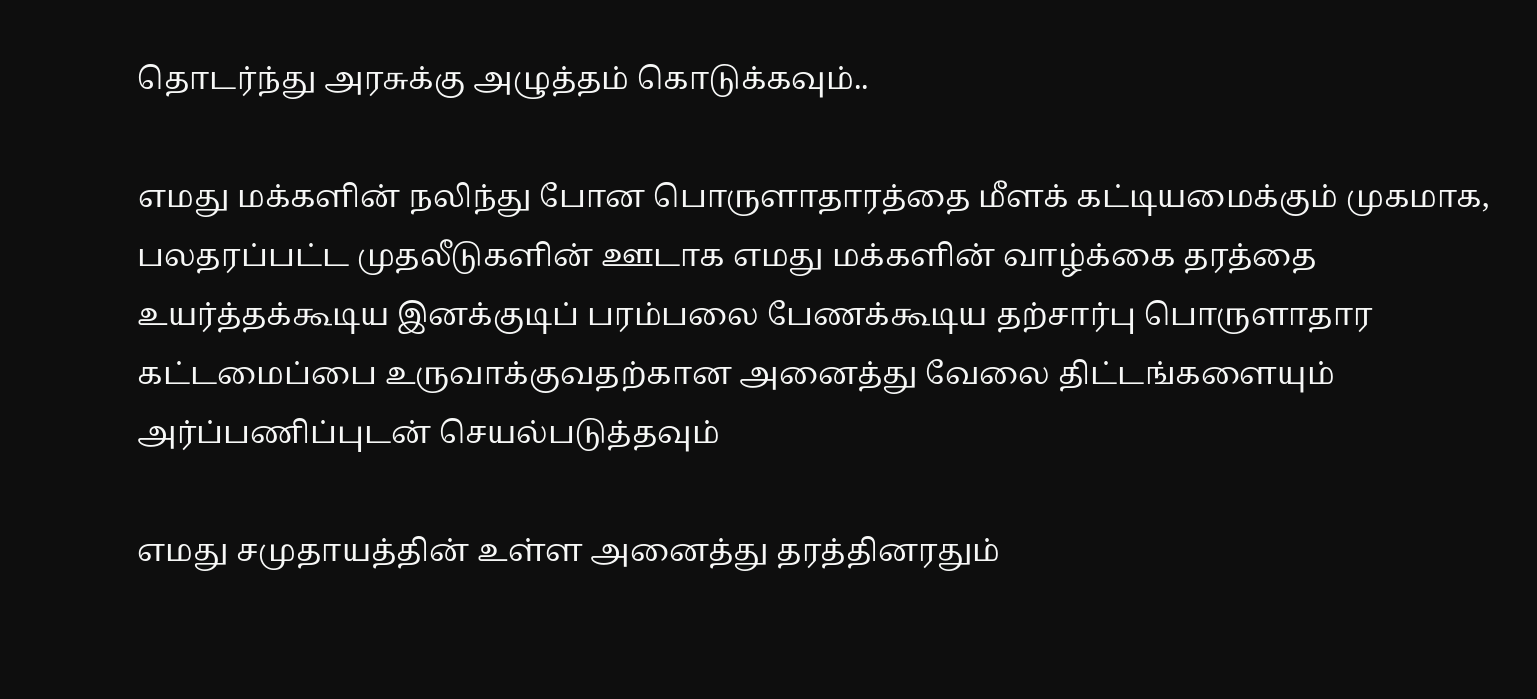தொடர்ந்து அரசுக்கு அழுத்தம் கொடுக்கவும்..

எமது மக்களின் நலிந்து போன பொருளாதாரத்தை மீளக் கட்டியமைக்கும் முகமாக, பலதரப்பட்ட முதலீடுகளின் ஊடாக எமது மக்களின் வாழ்க்கை தரத்தை உயர்த்தக்கூடிய இனக்குடிப் பரம்பலை பேணக்கூடிய தற்சார்பு பொருளாதார கட்டமைப்பை உருவாக்குவதற்கான அனைத்து வேலை திட்டங்களையும் அர்ப்பணிப்புடன் செயல்படுத்தவும்

எமது சமுதாயத்தின் உள்ள அனைத்து தரத்தினரதும்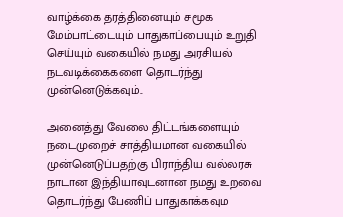வாழ்க்கை தரத்தினையும் சமூக மேம்பாட்டையும் பாதுகாப்பையும் உறுதி செய்யும் வகையில் நமது அரசியல் நடவடிக்கைகளை தொடர்ந்து முன்னெடுக்கவும்..

அனைத்து வேலை திட்டங்களையும் நடைமுறைச் சாத்தியமான வகையில் முன்னெடுப்பதற்கு பிராந்திய வல்லரசு நாடான இந்தியாவுடனான நமது உறவை தொடர்ந்து பேணிப் பாதுகாக்கவும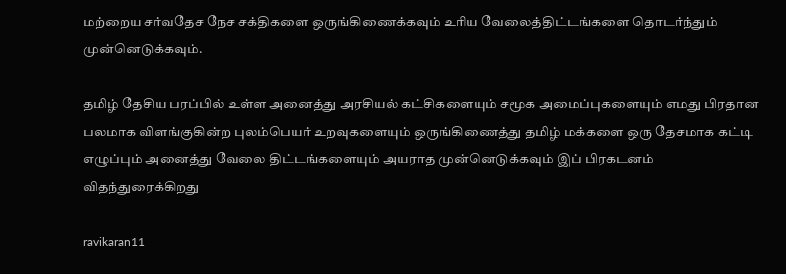மற்றைய சர்வதேச நேச சக்திகளை ஒருங்கிணைக்கவும் உரிய வேலைத்திட்டங்களை தொடர்ந்தும் முன்னெடுக்கவும்.

தமிழ் தேசிய பரப்பில் உள்ள அனைத்து அரசியல் கட்சிகளையும் சமூக அமைப்புகளையும் எமது பிரதான பலமாக விளங்குகின்ற புலம்பெயர் உறவுகளையும் ஒருங்கிணைத்து தமிழ் மக்களை ஒரு தேசமாக கட்டி எழுப்பும் அனைத்து வேலை திட்டங்களையும் அயராத முன்னெடுக்கவும் இப் பிரகடனம் விதந்துரைக்கிறது

ravikaran11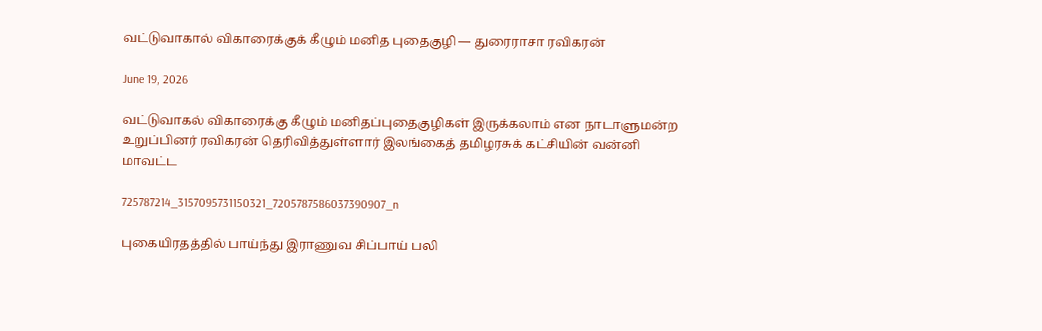வட்டுவாகால் விகாரைக்குக் கீழும் மனித புதைகுழி — துரைராசா ரவிகரன்

June 19, 2026

வட்டுவாகல் விகாரைக்கு கீழும் மனிதப்புதைகுழிகள் இருக்கலாம் என நாடாளுமன்ற உறுப்பினர் ரவிகரன் தெரிவித்துள்ளார் இலங்கைத் தமிழரசுக் கட்சியின் வன்னி மாவட்ட

725787214_3157095731150321_7205787586037390907_n

புகையிரதத்தில் பாய்ந்து இராணுவ சிப்பாய் பலி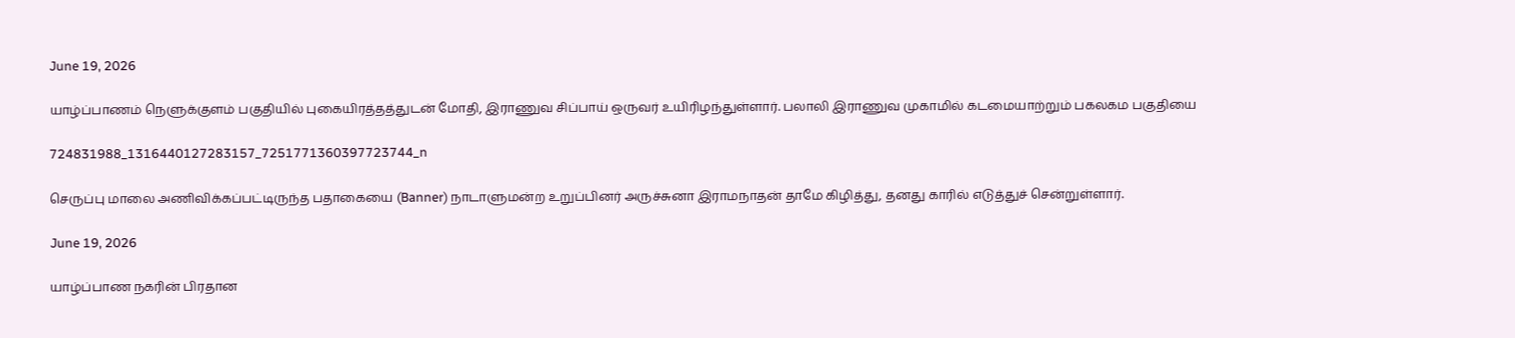June 19, 2026

யாழ்ப்பாணம் நெளுக்குளம் பகுதியில் புகையிரத்தத்துடன் மோதி, இராணுவ சிப்பாய் ஒருவர் உயிரிழந்துள்ளார். பலாலி இராணுவ முகாமில் கடமையாற்றும் பகலகம பகுதியை

724831988_1316440127283157_7251771360397723744_n

செருப்பு மாலை அணிவிக்கப்பட்டிருந்த பதாகையை (Banner) நாடாளுமன்ற உறுப்பினர் அருச்சுனா இராமநாதன் தாமே கிழித்து, தனது காரில் எடுத்துச் சென்றுள்ளார்.

June 19, 2026

யாழ்ப்பாண நகரின் பிரதான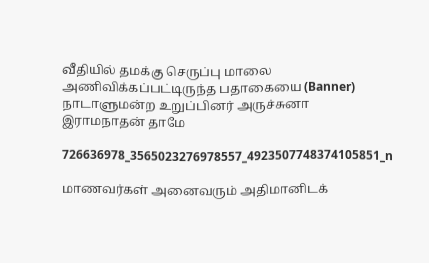வீதியில் தமக்கு செருப்பு மாலை அணிவிக்கப்பட்டிருந்த பதாகையை (Banner) நாடாளுமன்ற உறுப்பினர் அருச்சுனா இராமநாதன் தாமே

726636978_3565023276978557_4923507748374105851_n

மாணவர்கள் அனைவரும் அதிமானிடக்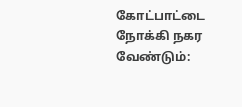கோட்பாட்டை நோக்கி நகர வேண்டும்: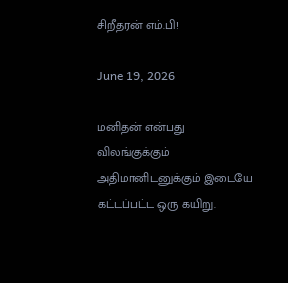சிறீதரன் எம்.பி!

June 19, 2026

மனிதன் என்பது விலங்குக்கும் அதிமானிடனுக்கும் இடையே கட்டப்பட்ட ஒரு கயிறு.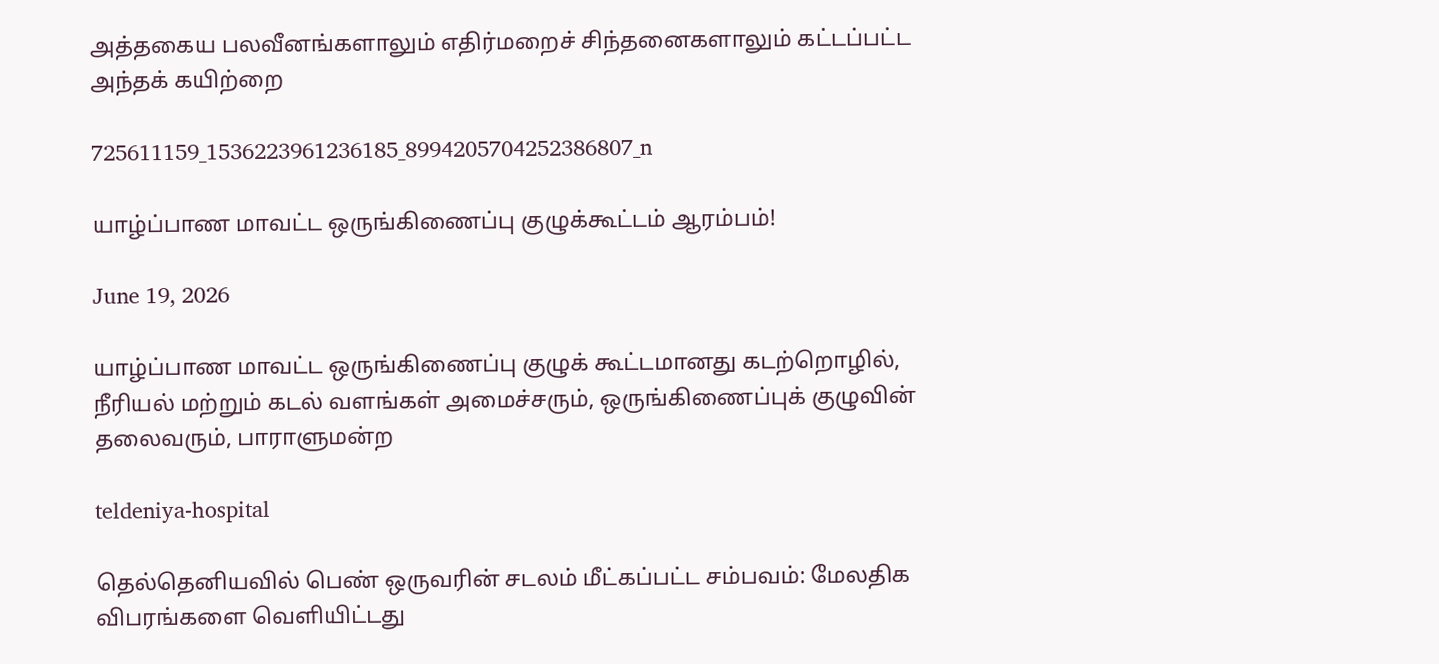அத்தகைய பலவீனங்களாலும் எதிர்மறைச் சிந்தனைகளாலும் கட்டப்பட்ட அந்தக் கயிற்றை

725611159_1536223961236185_8994205704252386807_n

யாழ்ப்பாண மாவட்ட ஒருங்கிணைப்பு குழுக்கூட்டம் ஆரம்பம்!

June 19, 2026

யாழ்ப்பாண மாவட்ட ஒருங்கிணைப்பு குழுக் கூட்டமானது கடற்றொழில், நீரியல் மற்றும் கடல் வளங்கள் அமைச்சரும், ஒருங்கிணைப்புக் குழுவின் தலைவரும், பாராளுமன்ற

teldeniya-hospital

தெல்தெனியவில் பெண் ஒருவரின் சடலம் மீட்கப்பட்ட சம்பவம்: மேலதிக விபரங்களை வெளியிட்டது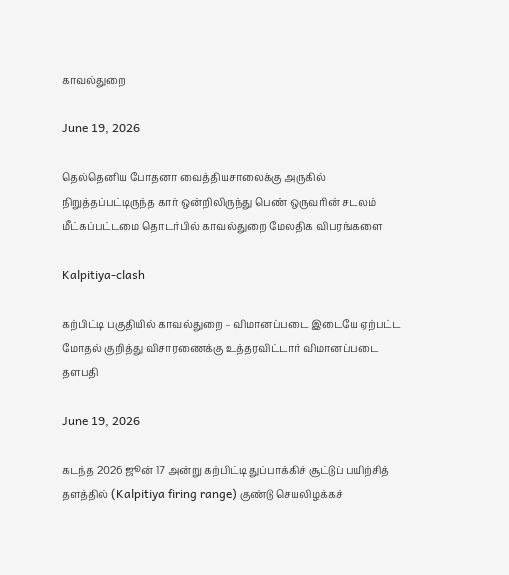காவல்துறை

June 19, 2026

தெல்தெனிய போதனா வைத்தியசாலைக்கு அருகில் நிறுத்தப்பட்டிருந்த கார் ஒன்றிலிருந்து பெண் ஒருவரின் சடலம் மீட்கப்பட்டமை தொடர்பில் காவல்துறை மேலதிக விபரங்களை

Kalpitiya-clash

கற்பிட்டி பகுதியில் காவல்துறை – விமானப்படை இடையே ஏற்பட்ட மோதல் குறித்து விசாரணைக்கு உத்தரவிட்டார் விமானப்படை தளபதி

June 19, 2026

கடந்த 2026 ஜூன் 17 அன்று கற்பிட்டி துப்பாக்கிச் சூட்டுப் பயிற்சித் தளத்தில் (Kalpitiya firing range) குண்டு செயலிழக்கச்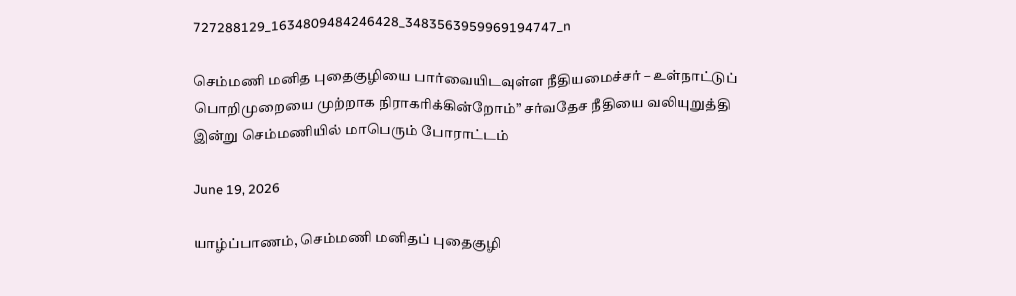727288129_1634809484246428_3483563959969194747_n

செம்மணி மனித புதைகுழியை பார்வையிடவுள்ள நீதியமைச்சர் – உள்நாட்டுப் பொறிமுறையை முற்றாக நிராகரிக்கின்றோம்” சர்வதேச நீதியை வலியுறுத்தி இன்று செம்மணியில் மாபெரும் போராட்டம்

June 19, 2026

யாழ்ப்பாணம், செம்மணி மனிதப் புதைகுழி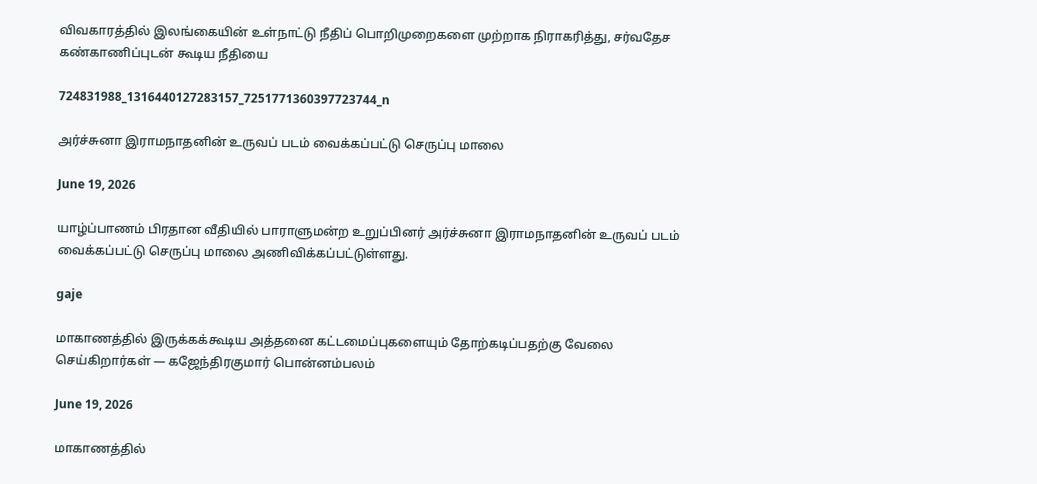விவகாரத்தில் இலங்கையின் உள்நாட்டு நீதிப் பொறிமுறைகளை முற்றாக நிராகரித்து, சர்வதேச கண்காணிப்புடன் கூடிய நீதியை

724831988_1316440127283157_7251771360397723744_n

அர்ச்சுனா இராமநாதனின் உருவப் படம் வைக்கப்பட்டு செருப்பு மாலை

June 19, 2026

யாழ்ப்பாணம் பிரதான வீதியில் பாராளுமன்ற உறுப்பினர் அர்ச்சுனா இராமநாதனின் உருவப் படம் வைக்கப்பட்டு செருப்பு மாலை அணிவிக்கப்பட்டுள்ளது.

gaje

மாகாணத்தில் இருக்கக்கூடிய அத்தனை கட்டமைப்புகளையும் தோற்கடிப்பதற்கு வேலை செய்கிறார்கள் — கஜேந்திரகுமார் பொன்னம்பலம்

June 19, 2026

மாகாணத்தில்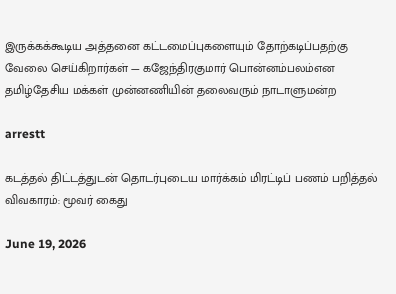இருக்கக்கூடிய அத்தனை கட்டமைப்புகளையும் தோற்கடிப்பதற்கு வேலை செய்கிறார்கள் — கஜேந்திரகுமார் பொன்னம்பலம்என தமிழ்தேசிய மக்கள் முன்னணியின் தலைவரும் நாடாளுமன்ற

arrestt

கடத்தல் திட்டத்துடன் தொடர்புடைய மார்க்கம் மிரட்டிப் பணம் பறித்தல் விவகாரம்: மூவர் கைது

June 19, 2026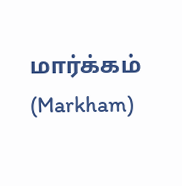மார்க்கம் (Markham)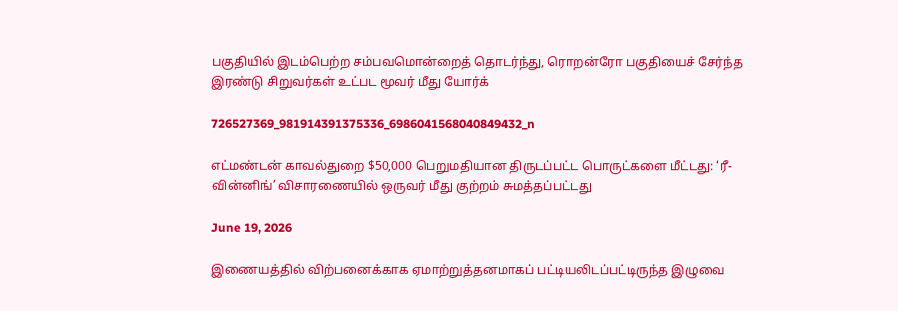பகுதியில் இடம்பெற்ற சம்பவமொன்றைத் தொடர்ந்து, ரொறன்ரோ பகுதியைச் சேர்ந்த இரண்டு சிறுவர்கள் உட்பட மூவர் மீது யோர்க்

726527369_981914391375336_6986041568040849432_n

எட்மண்டன் காவல்துறை $50,000 பெறுமதியான திருடப்பட்ட பொருட்களை மீட்டது: ‘ரீ-வின்னிங்’ விசாரணையில் ஒருவர் மீது குற்றம் சுமத்தப்பட்டது

June 19, 2026

இணையத்தில் விற்பனைக்காக ஏமாற்றுத்தனமாகப் பட்டியலிடப்பட்டிருந்த இழுவை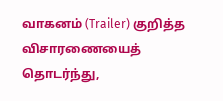வாகனம் (Trailer) குறித்த விசாரணையைத் தொடர்ந்து,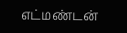எட்மண்டன்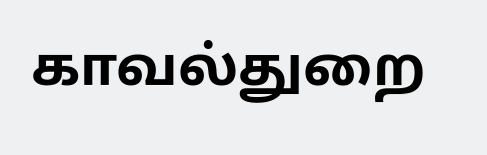காவல்துறை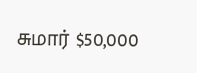சுமார் $50,000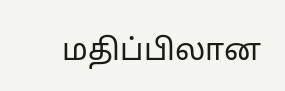மதிப்பிலான